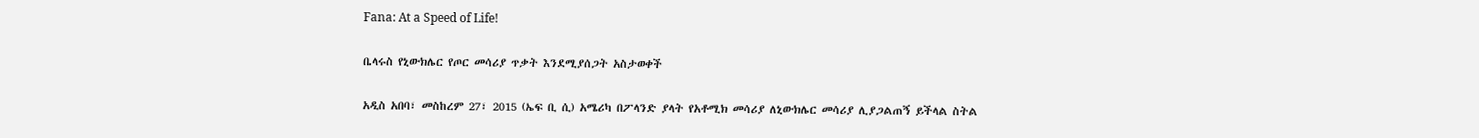Fana: At a Speed of Life!

ቤላሩስ የኒውክሌር የጦር መሳሪያ ጥቃት እንደሚያሰጋት አስታወቀች

አዲስ አበባ፣ መስከረም 27፣ 2015 (ኤፍ ቢ ሲ) አሜሪካ በፖላንድ ያላት የአቶሚክ መሳሪያ ለኒውክሌር መሳሪያ ሊያጋልጠኝ ይችላል ስትል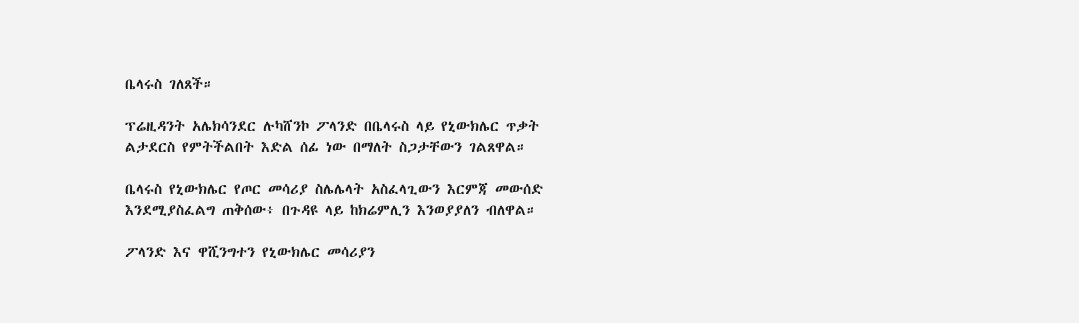ቤላሩስ ገለጸች።

ፕሬዚዳንት አሌክሳንደር ሉካሸንኮ ፖላንድ በቤላሩስ ላይ የኒውክሌር ጥቃት ልታደርስ የምትችልበት እድል ሰፊ ነው በማለት ስጋታቸውን ገልጸዋል።

ቤላሩስ የኒውክሌር የጦር መሳሪያ ስሌሌላት አስፈላጊውን እርምጃ መውሰድ እንደሚያስፈልግ ጠቅሰው፥ በጉዳዩ ላይ ከክሬምሊን እንወያያለን ብለዋል።

ፖላንድ እና ዋሺንግተን የኒውክሌር መሳሪያን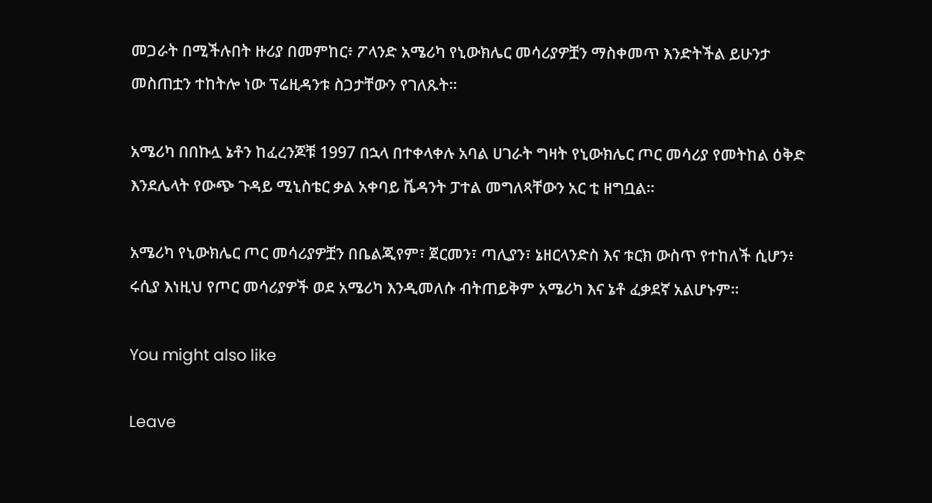መጋራት በሚችሉበት ዙሪያ በመምከር፥ ፖላንድ አሜሪካ የኒውክሌር መሳሪያዎቿን ማስቀመጥ እንድትችል ይሁንታ መስጠቷን ተከትሎ ነው ፕሬዚዳንቱ ስጋታቸውን የገለጹት።

አሜሪካ በበኩሏ ኔቶን ከፈረንጆቹ 1997 በኋላ በተቀላቀሉ አባል ሀገራት ግዛት የኒውክሌር ጦር መሳሪያ የመትከል ዕቅድ እንደሌላት የውጭ ጉዳይ ሚኒስቴር ቃል አቀባይ ቬዳንት ፓተል መግለጻቸውን አር ቲ ዘግቧል።

አሜሪካ የኒውክሌር ጦር መሳሪያዎቿን በቤልጂየም፣ ጀርመን፣ ጣሊያን፣ ኔዘርላንድስ እና ቱርክ ውስጥ የተከለች ሲሆን፥ ሩሲያ እነዚህ የጦር መሳሪያዎች ወደ አሜሪካ እንዲመለሱ ብትጠይቅም አሜሪካ እና ኔቶ ፈቃደኛ አልሆኑም፡፡

You might also like

Leave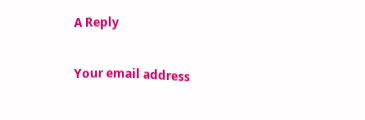A Reply

Your email address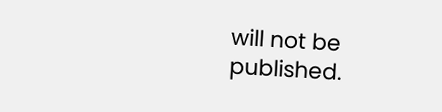will not be published.